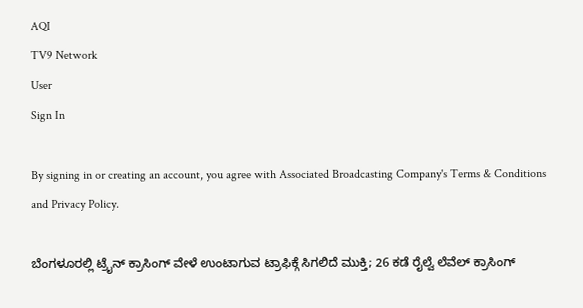AQI
TV9 Network
User
Sign In

By signing in or creating an account, you agree with Associated Broadcasting Company's Terms & Conditions and Privacy Policy.

ಬೆಂಗಳೂರಲ್ಲಿ ಟ್ರೈನ್ ಕ್ರಾಸಿಂಗ್ ವೇಳೆ ಉಂಟಾಗುವ ಟ್ರಾಫಿಕ್ಗೆ ಸಿಗಲಿದೆ ಮುಕ್ತಿ; 26 ಕಡೆ ರೈಲ್ವೆ ಲೆವೆಲ್ ಕ್ರಾಸಿಂಗ್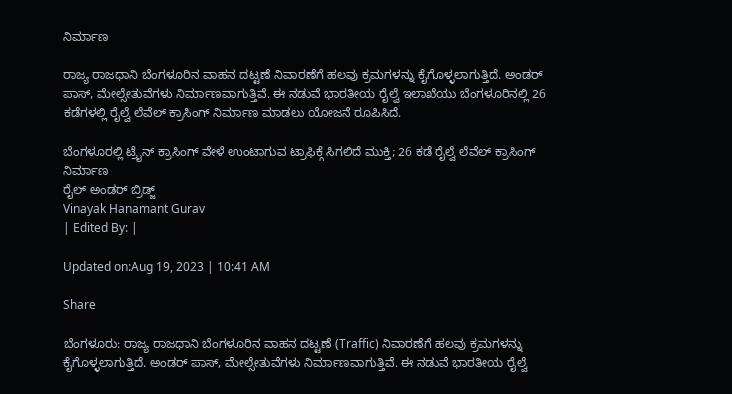ನಿರ್ಮಾಣ

ರಾಜ್ಯ ರಾಜಧಾನಿ ಬೆಂಗಳೂರಿನ ವಾಹನ ದಟ್ಟಣೆ ನಿವಾರಣೆಗೆ ಹಲವು ಕ್ರಮಗಳನ್ನು ಕೈಗೊಳ್ಳಲಾಗುತ್ತಿದೆ. ಅಂಡರ್ ಪಾಸ್, ಮೇಲ್ಸೇತುವೆಗಳು ನಿರ್ಮಾಣವಾಗುತ್ತಿವೆ. ಈ ನಡುವೆ ಭಾರತೀಯ ರೈಲ್ವೆ ಇಲಾಖೆಯು ಬೆಂಗಳೂರಿನಲ್ಲಿ 26 ಕಡೆಗಳಲ್ಲಿ ರೈಲ್ವೆ ಲೆವೆಲ್ ಕ್ರಾಸಿಂಗ್ ನಿರ್ಮಾಣ ಮಾಡಲು ಯೋಜನೆ ರೂಪಿಸಿದೆ.

ಬೆಂಗಳೂರಲ್ಲಿ ಟ್ರೈನ್ ಕ್ರಾಸಿಂಗ್ ವೇಳೆ ಉಂಟಾಗುವ ಟ್ರಾಫಿಕ್ಗೆ ಸಿಗಲಿದೆ ಮುಕ್ತಿ; 26 ಕಡೆ ರೈಲ್ವೆ ಲೆವೆಲ್ ಕ್ರಾಸಿಂಗ್ ನಿರ್ಮಾಣ
ರೈಲ್ ಅಂಡರ್‌ ಬ್ರಿಡ್ಜ್‌
Vinayak Hanamant Gurav
| Edited By: |

Updated on:Aug 19, 2023 | 10:41 AM

Share

ಬೆಂಗಳೂರು: ರಾಜ್ಯ ರಾಜಧಾನಿ ಬೆಂಗಳೂರಿನ ವಾಹನ ದಟ್ಟಣೆ (Traffic) ನಿವಾರಣೆಗೆ ಹಲವು ಕ್ರಮಗಳನ್ನು ಕೈಗೊಳ್ಳಲಾಗುತ್ತಿದೆ. ಅಂಡರ್ ಪಾಸ್, ಮೇಲ್ಸೇತುವೆಗಳು ನಿರ್ಮಾಣವಾಗುತ್ತಿವೆ. ಈ ನಡುವೆ ಭಾರತೀಯ ರೈಲ್ವೆ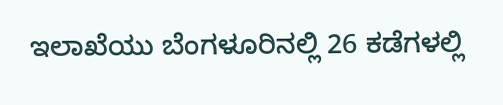ಇಲಾಖೆಯು ಬೆಂಗಳೂರಿನಲ್ಲಿ 26 ಕಡೆಗಳಲ್ಲಿ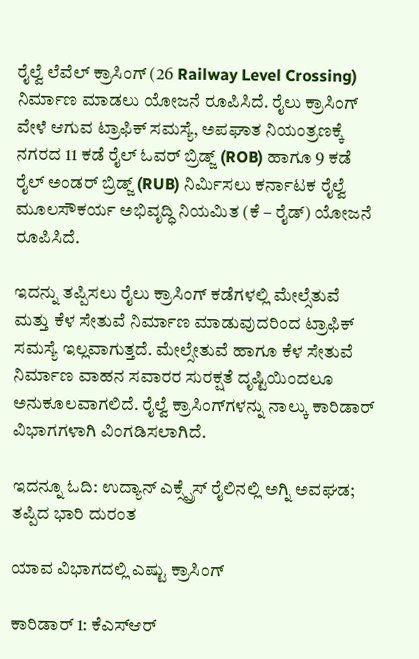ರೈಲ್ವೆ ಲೆವೆಲ್ ಕ್ರಾಸಿಂಗ್ (26 Railway Level Crossing) ನಿರ್ಮಾಣ ಮಾಡಲು ಯೋಜನೆ ರೂಪಿಸಿದೆ. ರೈಲು ಕ್ರಾಸಿಂಗ್ ವೇಳೆ ಆಗುವ ಟ್ರಾಫಿಕ್ ಸಮಸ್ಯೆ, ಅಪಘಾತ ನಿಯಂತ್ರಣಕ್ಕೆ ನಗರದ 11 ಕಡೆ ರೈಲ್ ಓವರ್ ಬ್ರಿಡ್ಜ್ (ROB) ಹಾಗೂ 9 ಕಡೆ ರೈಲ್ ಅಂಡರ್‌ ಬ್ರಿಡ್ಜ್‌ (RUB) ನಿರ್ಮಿಸಲು ಕರ್ನಾಟಕ ರೈಲ್ವೆ ಮೂಲಸೌಕರ್ಯ ಅಭಿವೃದ್ಧಿ ನಿಯಮಿತ (ಕೆ – ರೈಡ್) ಯೋಜನೆ ರೂಪಿಸಿದೆ.

ಇದನ್ನು ತಪ್ಪಿಸಲು ರೈಲು ಕ್ರಾಸಿಂಗ್ ಕಡೆಗಳಲ್ಲಿ ಮೇಲ್ಸೆತುವೆ ಮತ್ತು ಕೆಳ ಸೇತುವೆ ನಿರ್ಮಾಣ ಮಾಡುವುದರಿಂದ ಟ್ರಾಫಿಕ್ ಸಮಸ್ಯೆ ಇಲ್ಲವಾಗುತ್ತದೆ. ಮೇಲ್ಸೇತುವೆ ಹಾಗೂ ಕೆಳ ಸೇತುವೆ ನಿರ್ಮಾಣ ವಾಹನ ಸವಾರರ ಸುರಕ್ಷತೆ ದೃಷ್ಟಿಯಿಂದಲೂ ಅನುಕೂಲವಾಗಲಿದೆ. ರೈಲ್ವೆ ಕ್ರಾಸಿಂಗ್‌ಗಳನ್ನು ನಾಲ್ಕು ಕಾರಿಡಾರ್‌ ವಿಭಾಗಗಳಾಗಿ ವಿಂಗಡಿಸಲಾಗಿದೆ.

ಇದನ್ನೂ ಓದಿ: ಉದ್ಯಾನ್ ಎಕ್ಸ್ಪ್ರೆಸ್ ರೈಲಿನಲ್ಲಿ ಅಗ್ನಿ ಅವಘಡ; ತಪ್ಪಿದ ಭಾರಿ ದುರಂತ

ಯಾವ ವಿಭಾಗದಲ್ಲಿ ಎಷ್ಟು ಕ್ರಾಸಿಂಗ್‌

ಕಾರಿಡಾರ್ 1: ಕೆ‌ಎಸ್‌ಆರ್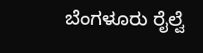ಬೆಂಗಳೂರು ರೈಲ್ವೆ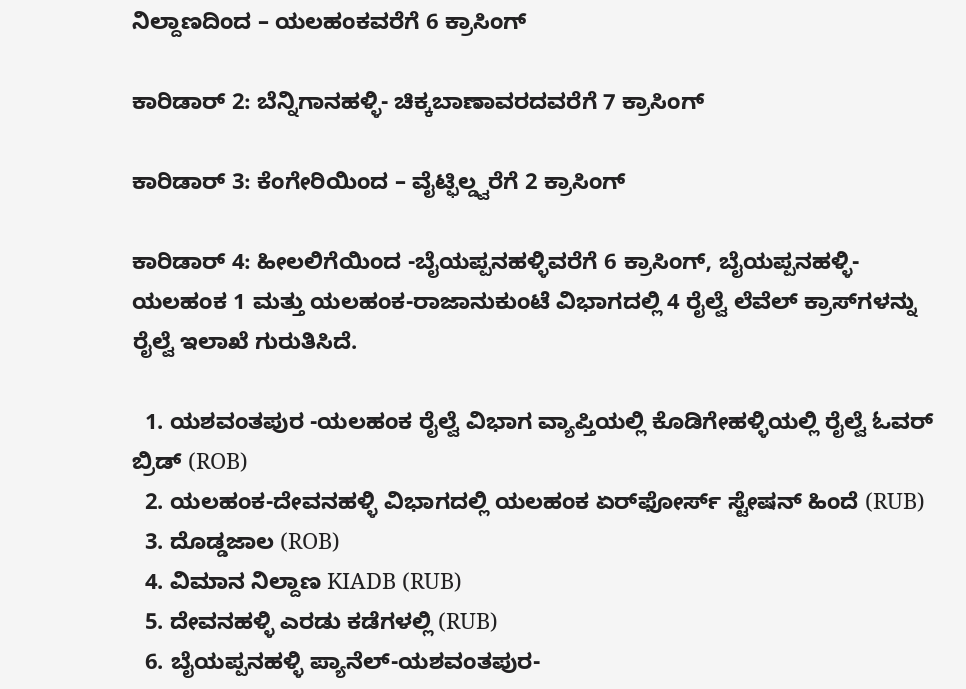ನಿಲ್ದಾಣದಿಂದ – ಯಲಹಂಕವರೆಗೆ 6 ಕ್ರಾಸಿಂಗ್‌

ಕಾರಿಡಾರ್ 2: ಬೆನ್ನಿಗಾನಹಳ್ಳಿ- ಚಿಕ್ಕಬಾಣಾವರದವರೆಗೆ 7 ಕ್ರಾಸಿಂಗ್‌

ಕಾರಿಡಾರ್ 3: ಕೆಂಗೇರಿಯಿಂದ – ವೈಟ್ಫಿಲ್ಡ್ವರೆಗೆ 2 ಕ್ರಾಸಿಂಗ್

ಕಾರಿಡಾರ್ 4: ಹೀಲಲಿಗೆಯಿಂದ -ಬೈಯಪ್ಪನಹಳ್ಳಿವರೆಗೆ 6 ಕ್ರಾಸಿಂಗ್, ಬೈಯಪ್ಪನಹಳ್ಳಿ-ಯಲಹಂಕ 1 ಮತ್ತು ಯಲಹಂಕ-ರಾಜಾನುಕುಂಟೆ ವಿಭಾಗದಲ್ಲಿ 4 ರೈಲ್ವೆ ಲೆವೆಲ್ ಕ್ರಾಸ್‌ಗಳನ್ನು ರೈಲ್ವೆ ಇಲಾಖೆ ಗುರುತಿಸಿದೆ.

  1. ಯಶವಂತಪುರ -ಯಲಹಂಕ ರೈಲ್ವೆ ವಿಭಾಗ ವ್ಯಾಪ್ತಿಯಲ್ಲಿ ಕೊಡಿಗೇಹಳ್ಳಿಯಲ್ಲಿ ರೈಲ್ವೆ ಓವರ್ ಬ್ರಿಡ್‌ (ROB)
  2. ಯಲಹಂಕ-ದೇವನಹಳ್ಳಿ ವಿಭಾಗದಲ್ಲಿ ಯಲಹಂಕ ಏರ್‌ಫೋರ್ಸ್ ಸ್ಟೇಷನ್ ಹಿಂದೆ (RUB)
  3. ದೊಡ್ಡಜಾಲ (ROB)
  4. ವಿಮಾನ ನಿಲ್ದಾಣ KIADB (RUB)
  5. ದೇವನಹಳ್ಳಿ ಎರಡು ಕಡೆಗಳಲ್ಲಿ (RUB)
  6. ಬೈಯಪ್ಪನಹಳ್ಳಿ ಪ್ಯಾನೆಲ್-ಯಶವಂತಪುರ-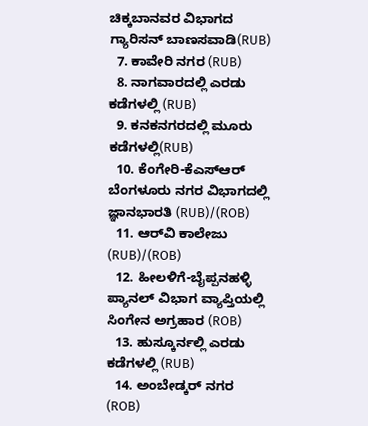ಚಿಕ್ಕಬಾನವರ ವಿಭಾಗದ ಗ್ಯಾರಿಸನ್ ಬಾಣಸವಾಡಿ(RUB)
  7. ಕಾವೇರಿ ನಗರ (RUB)
  8. ನಾಗವಾರದಲ್ಲಿ ಎರಡು ಕಡೆಗಳಲ್ಲಿ (RUB)
  9. ಕನಕನಗರದಲ್ಲಿ ಮೂರು ಕಡೆಗಳಲ್ಲಿ(RUB)
  10. ಕೆಂಗೇರಿ-ಕೆಎಸ್ಆರ್ ಬೆಂಗಳೂರು ನಗರ ವಿಭಾಗದಲ್ಲಿ ಜ್ಞಾನಭಾರತಿ (RUB)/(ROB)
  11. ಆರ್‌ವಿ ಕಾಲೇಜು (RUB)/(ROB)
  12. ಹೀಲಳಿಗೆ-ಬೈಪ್ಪನಹಳ್ಳಿ ಪ್ಯಾನಲ್ ವಿಭಾಗ ವ್ಯಾಪ್ತಿಯಲ್ಲಿ ಸಿಂಗೇನ ಅಗ್ರಹಾರ (ROB)
  13. ಹುಸ್ಕೂರ್ನಲ್ಲಿ ಎರಡು ಕಡೆಗಳಲ್ಲಿ (RUB)
  14. ಅಂಬೇಡ್ಕರ್ ನಗರ (ROB)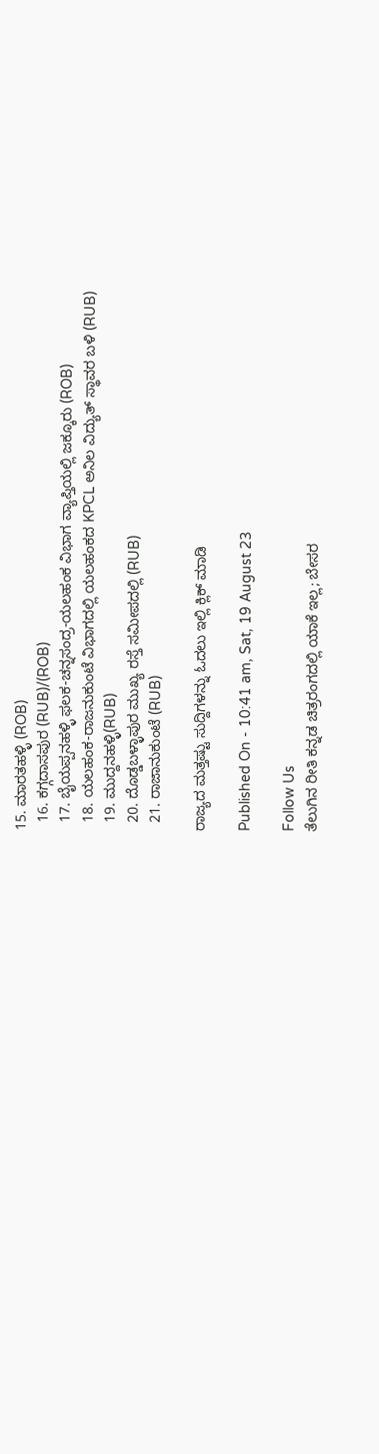15. ಮಾರತಹಳ್ಳಿ (ROB)
  16. ಕಗ್ಗದಾಸಪುರ (RUB)/(ROB)
  17. ಬೈಯಪ್ಪನಹಳ್ಳಿ ಫಲಕ-ಚನ್ನಸಂದ್ರ-ಯಲಹಂಕ ವಿಭಾಗ ವ್ಯಾಪ್ತಿಯಲ್ಲಿ ಜಕ್ಕೂರು (ROB)
  18. ಯಲಹಂಕ-ರಾಜನುಕುಂಟೆ ವಿಭಾಗದಲ್ಲಿ ಯಲಹಂಕದ KPCL ಅನಿಲ ವಿದ್ಯುತ್ ಸ್ಥಾವರ ಬಳಿ (RUB)
  19. ಮುದ್ದನಹಳ್ಳಿ(RUB)
  20. ದೊಡ್ಡಬಳ್ಳಾಪುರ ಮುಖ್ಯ ರಸ್ತೆ ಸಮೀಪದಲ್ಲಿ (RUB)
  21. ರಾಜಾನುಕುಂಟೆ (RUB)

ರಾಜ್ಯದ ಮತ್ತಷ್ಟು ಸುದ್ದಿಗಳನ್ನು ಓದಲು ಇಲ್ಲಿ ಕ್ಲಿಕ್ ಮಾಡಿ

Published On - 10:41 am, Sat, 19 August 23

Follow Us
ತೆಲುಗಿನ ರೀತಿ ಕನ್ನಡ ಚಿತ್ರರಂಗದಲ್ಲಿ ಯಾಕೆ ಇಲ್ಲ; ಬೇಸರ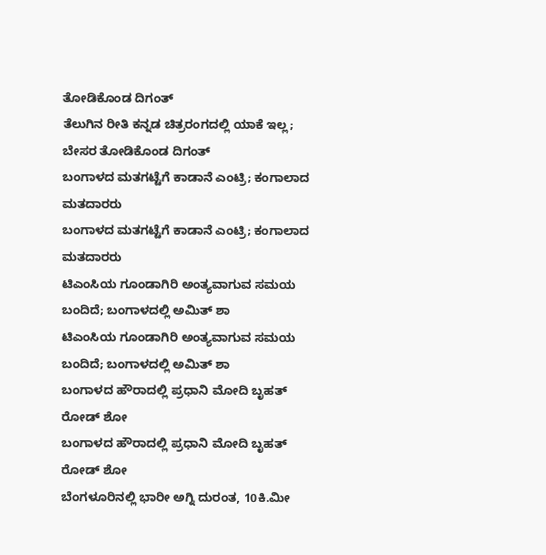ತೋಡಿಕೊಂಡ ದಿಗಂತ್
ತೆಲುಗಿನ ರೀತಿ ಕನ್ನಡ ಚಿತ್ರರಂಗದಲ್ಲಿ ಯಾಕೆ ಇಲ್ಲ; ಬೇಸರ ತೋಡಿಕೊಂಡ ದಿಗಂತ್
ಬಂಗಾಳದ ಮತಗಟ್ಟೆಗೆ ಕಾಡಾನೆ ಎಂಟ್ರಿ; ಕಂಗಾಲಾದ ಮತದಾರರು
ಬಂಗಾಳದ ಮತಗಟ್ಟೆಗೆ ಕಾಡಾನೆ ಎಂಟ್ರಿ; ಕಂಗಾಲಾದ ಮತದಾರರು
ಟಿಎಂಸಿಯ ಗೂಂಡಾಗಿರಿ ಅಂತ್ಯವಾಗುವ ಸಮಯ ಬಂದಿದೆ; ಬಂಗಾಳದಲ್ಲಿ ಅಮಿತ್ ಶಾ
ಟಿಎಂಸಿಯ ಗೂಂಡಾಗಿರಿ ಅಂತ್ಯವಾಗುವ ಸಮಯ ಬಂದಿದೆ; ಬಂಗಾಳದಲ್ಲಿ ಅಮಿತ್ ಶಾ
ಬಂಗಾಳದ ಹೌರಾದಲ್ಲಿ ಪ್ರಧಾನಿ ಮೋದಿ ಬೃಹತ್ ರೋಡ್ ಶೋ
ಬಂಗಾಳದ ಹೌರಾದಲ್ಲಿ ಪ್ರಧಾನಿ ಮೋದಿ ಬೃಹತ್ ರೋಡ್ ಶೋ
ಬೆಂಗಳೂರಿನಲ್ಲಿ ಭಾರೀ ಅಗ್ನಿ ದುರಂತ, 10ಕಿ.ಮೀ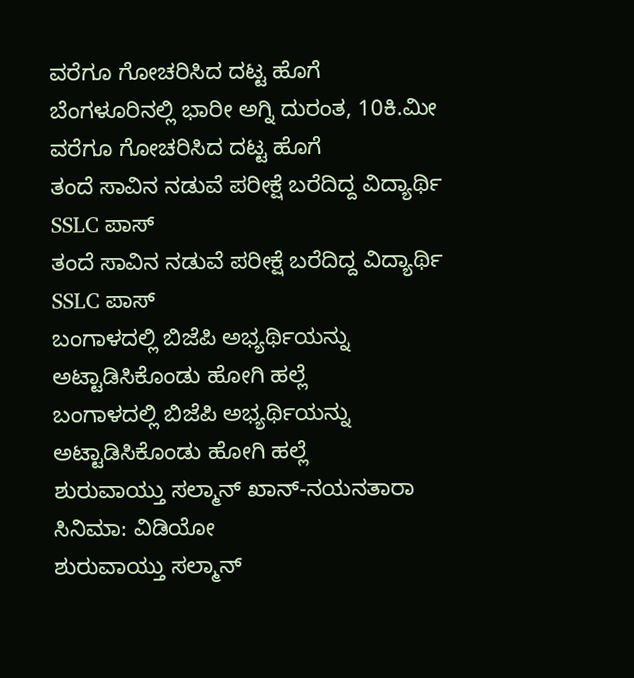ವರೆಗೂ ಗೋಚರಿಸಿದ ದಟ್ಟ ಹೊಗೆ
ಬೆಂಗಳೂರಿನಲ್ಲಿ ಭಾರೀ ಅಗ್ನಿ ದುರಂತ, 10ಕಿ.ಮೀ ವರೆಗೂ ಗೋಚರಿಸಿದ ದಟ್ಟ ಹೊಗೆ
ತಂದೆ ಸಾವಿನ ನಡುವೆ ಪರೀಕ್ಷೆ ಬರೆದಿದ್ದ ವಿದ್ಯಾರ್ಥಿ SSLC ಪಾಸ್
ತಂದೆ ಸಾವಿನ ನಡುವೆ ಪರೀಕ್ಷೆ ಬರೆದಿದ್ದ ವಿದ್ಯಾರ್ಥಿ SSLC ಪಾಸ್
ಬಂಗಾಳದಲ್ಲಿ ಬಿಜೆಪಿ ಅಭ್ಯರ್ಥಿಯನ್ನು ಅಟ್ಟಾಡಿಸಿಕೊಂಡು ಹೋಗಿ ಹಲ್ಲೆ
ಬಂಗಾಳದಲ್ಲಿ ಬಿಜೆಪಿ ಅಭ್ಯರ್ಥಿಯನ್ನು ಅಟ್ಟಾಡಿಸಿಕೊಂಡು ಹೋಗಿ ಹಲ್ಲೆ
ಶುರುವಾಯ್ತು ಸಲ್ಮಾನ್ ಖಾನ್-ನಯನತಾರಾ ಸಿನಿಮಾ: ವಿಡಿಯೋ
ಶುರುವಾಯ್ತು ಸಲ್ಮಾನ್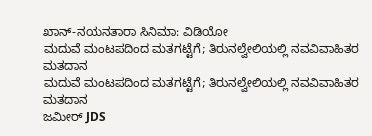ಖಾನ್-ನಯನತಾರಾ ಸಿನಿಮಾ: ವಿಡಿಯೋ
ಮದುವೆ ಮಂಟಪದಿಂದ ಮತಗಟ್ಟೆಗೆ; ತಿರುನಲ್ವೇಲಿಯಲ್ಲಿ ನವವಿವಾಹಿತರ ಮತದಾನ
ಮದುವೆ ಮಂಟಪದಿಂದ ಮತಗಟ್ಟೆಗೆ; ತಿರುನಲ್ವೇಲಿಯಲ್ಲಿ ನವವಿವಾಹಿತರ ಮತದಾನ
ಜಮೀರ್ JDS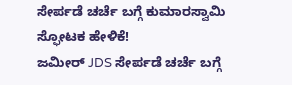ಸೇರ್ಪಡೆ ಚರ್ಚೆ ಬಗ್ಗೆ ಕುಮಾರಸ್ವಾಮಿ ಸ್ಫೋಟಕ ಹೇಳಿಕೆ!
ಜಮೀರ್ JDS ಸೇರ್ಪಡೆ ಚರ್ಚೆ ಬಗ್ಗೆ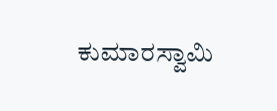ಕುಮಾರಸ್ವಾಮಿ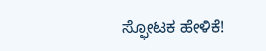ಸ್ಫೋಟಕ ಹೇಳಿಕೆ!